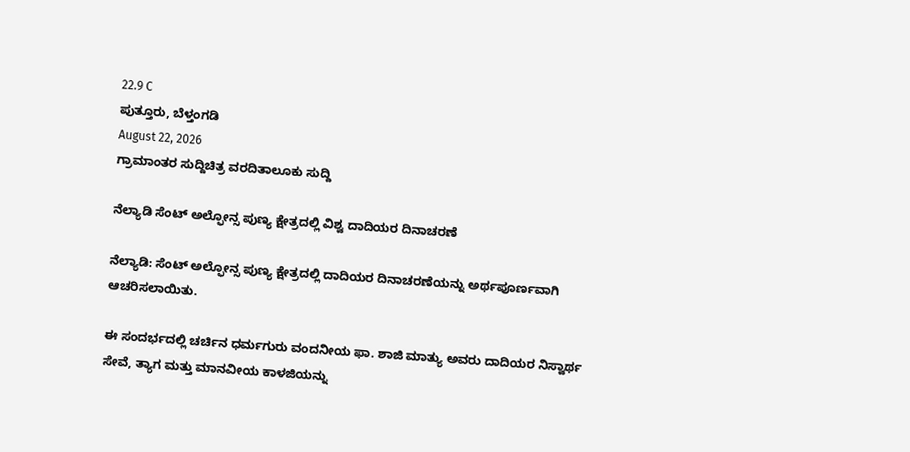22.9 C
ಪುತ್ತೂರು, ಬೆಳ್ತಂಗಡಿ
August 22, 2026
ಗ್ರಾಮಾಂತರ ಸುದ್ದಿಚಿತ್ರ ವರದಿತಾಲೂಕು ಸುದ್ದಿ

ನೆಲ್ಯಾಡಿ ಸೆಂಟ್ ಅಲ್ಫೋನ್ಸ ಪುಣ್ಯ ಕ್ಷೇತ್ರದಲ್ಲಿ ವಿಶ್ವ ದಾದಿಯರ ದಿನಾಚರಣೆ

ನೆಲ್ಯಾಡಿ: ಸೆಂಟ್ ಅಲ್ಫೋನ್ಸ ಪುಣ್ಯ ಕ್ಷೇತ್ರದಲ್ಲಿ ದಾದಿಯರ ದಿನಾಚರಣೆಯನ್ನು ಅರ್ಥಪೂರ್ಣವಾಗಿ ಆಚರಿಸಲಾಯಿತು.

ಈ ಸಂದರ್ಭದಲ್ಲಿ ಚರ್ಚಿನ ಧರ್ಮಗುರು ವಂದನೀಯ ಫಾ. ಶಾಜಿ ಮಾತ್ಯು ಅವರು ದಾದಿಯರ ನಿಸ್ವಾರ್ಥ ಸೇವೆ, ತ್ಯಾಗ ಮತ್ತು ಮಾನವೀಯ ಕಾಳಜಿಯನ್ನು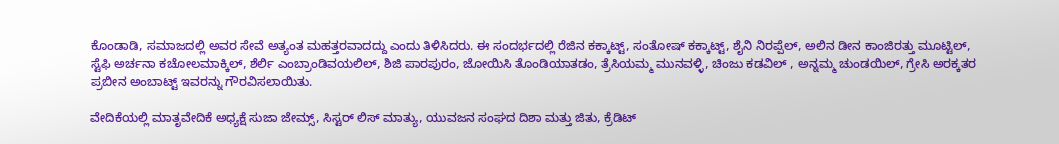ಕೊಂಡಾಡಿ, ಸಮಾಜದಲ್ಲಿ ಅವರ ಸೇವೆ ಅತ್ಯಂತ ಮಹತ್ತರವಾದದ್ದು ಎಂದು ತಿಳಿಸಿದರು. ಈ ಸಂದರ್ಭದಲ್ಲಿ ರೆಜಿನ ಕಕ್ಕಾಟ್ಟ್, ಸಂತೋಷ್ ಕಕ್ಕಾಟ್ಟ್, ಶೈನಿ ನಿರಪ್ಪೆಲ್, ಅಲಿನ ಡೀನ ಕಾಂಜಿರತ್ತು ಮೂಟ್ಟಿಲ್,
ಸ್ಟೆಫಿ ಅರ್ಚನಾ ಕಚೋಲಮಾಕ್ಕಿಲ್, ಶೆರ್ಲಿ ಎಂಬ್ರಾಂಡಿವಯಲಿಲ್, ಶಿಜಿ ಪಾರಪುರಂ, ಜೋಯಿಸಿ ತೊಂಡಿಯಾತಡಂ, ತ್ರೆಸಿಯಮ್ಮ ಮುನವಳ್ಳಿ, ಚಿಂಜು ಕಡವಿಲ್ , ಅನ್ನಮ್ಮ ಚುಂಡಯಿಲ್, ಗ್ರೇಸಿ ಅರಕ್ಕತರ
ಪ್ರಬೀನ ಅಂಬಾಟ್ಟ್ ಇವರನ್ನು ಗೌರವಿಸಲಾಯಿತು.

ವೇದಿಕೆಯಲ್ಲಿ ಮಾತೃವೇದಿಕೆ ಅಧ್ಯಕ್ಷೆ ಸುಜಾ ಜೇಮ್ಸ್, ಸಿಸ್ಟರ್ ಲಿಸ್ ಮಾತ್ಯು, ಯುವಜನ ಸಂಘದ ದಿಶಾ ಮತ್ತು ಜಿತು, ಕ್ರೆಡಿಟ್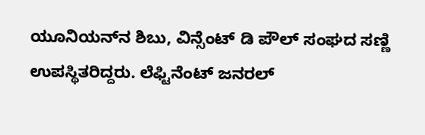ಯೂನಿಯನ್‌ನ ಶಿಬು, ವಿನ್ಸೆಂಟ್ ಡಿ ಪೌಲ್ ಸಂಘದ ಸಣ್ಣಿ ಉಪಸ್ಥಿತರಿದ್ದರು. ಲೆಫ್ಟಿನೆಂಟ್ ಜನರಲ್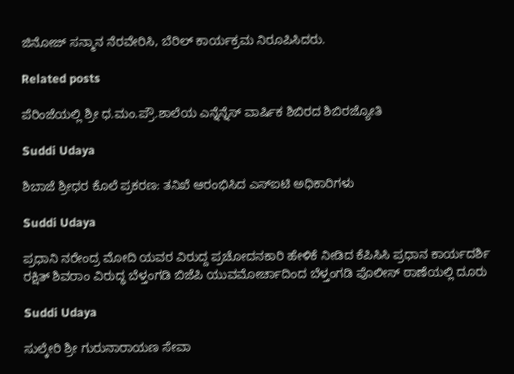ಜಿನೋಜ್ ಸನ್ಮಾನ ನೆರವೇರಿಸಿ, ಬೆರಿಲ್ ಕಾರ್ಯಕ್ರಮ ನಿರೂಪಿಸಿದರು.

Related posts

ಪೆರಿಂಜೆಯಲ್ಲಿ ಶ್ರೀ ಧ.ಮಂ.ಪ್ರೌ.ಶಾಲೆಯ ಎನ್ನೆನ್ನೆಸ್ ವಾರ್ಷಿಕ ಶಿಬಿರದ ಶಿಬಿರಜ್ಯೋತಿ

Suddi Udaya

ಶಿಬಾಜೆ ಶ್ರೀಧರ ಕೊಲೆ ಪ್ರಕರಣ: ತನಿಖೆ ಆರಂಭಿಸಿದ ಎಸ್ಐಟಿ ಅಧಿಕಾರಿಗಳು

Suddi Udaya

ಪ್ರಧಾನಿ ನರೇಂದ್ರ ಮೋದಿ ಯವರ ವಿರುದ್ದ ಪ್ರಚೋದನಕಾರಿ ಹೇಳಿಕೆ ನೀಡಿದ ಕೆಪಿಸಿಸಿ ಪ್ರಧಾನ ಕಾರ್ಯದರ್ಶಿ ರಕ್ಷಿತ್ ಶಿವರಾಂ ವಿರುದ್ಧ ಬೆಳ್ತಂಗಡಿ ಬಿಜೆಪಿ ಯುವಮೋರ್ಚಾದಿಂದ ಬೆಳ್ತಂಗಡಿ ಪೊಲೀಸ್ ಠಾಣೆಯಲ್ಲಿ ದೂರು

Suddi Udaya

ಸುಲ್ಕೇರಿ ಶ್ರೀ ಗುರುನಾರಾಯಣ ಸೇವಾ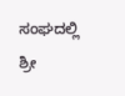ಸಂಘದಲ್ಲಿ ಶ್ರೀ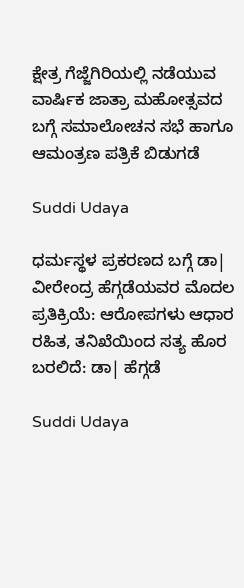ಕ್ಷೇತ್ರ ಗೆಜ್ಜೆಗಿರಿಯಲ್ಲಿ ನಡೆಯುವ ವಾರ್ಷಿಕ ಜಾತ್ರಾ ಮಹೋತ್ಸವದ ಬಗ್ಗೆ ಸಮಾಲೋಚನ ಸಭೆ ಹಾಗೂ ಆಮಂತ್ರಣ ಪತ್ರಿಕೆ ಬಿಡುಗಡೆ

Suddi Udaya

ಧರ್ಮಸ್ಥಳ ಪ್ರಕರಣದ ಬಗ್ಗೆ ಡಾ| ವೀರೇಂದ್ರ ಹೆಗ್ಗಡೆಯವರ ಮೊದಲ ಪ್ರತಿಕ್ರಿಯೆ: ಆರೋಪಗಳು ಆಧಾರ ರಹಿತ, ತನಿಖೆಯಿಂದ ಸತ್ಯ ಹೊರ ಬರಲಿದೆ: ಡಾ| ಹೆಗ್ಗಡೆ

Suddi Udaya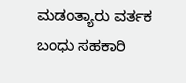ಮಡಂತ್ಯಾರು ವರ್ತಕ ಬಂಧು ಸಹಕಾರಿ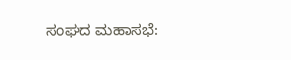ಸಂಘದ ಮಹಾಸಭೆ: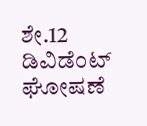ಶೇ.12 ಡಿವಿಡೆಂಟ್ ಘೋಷಣೆ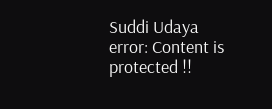Suddi Udaya
error: Content is protected !!